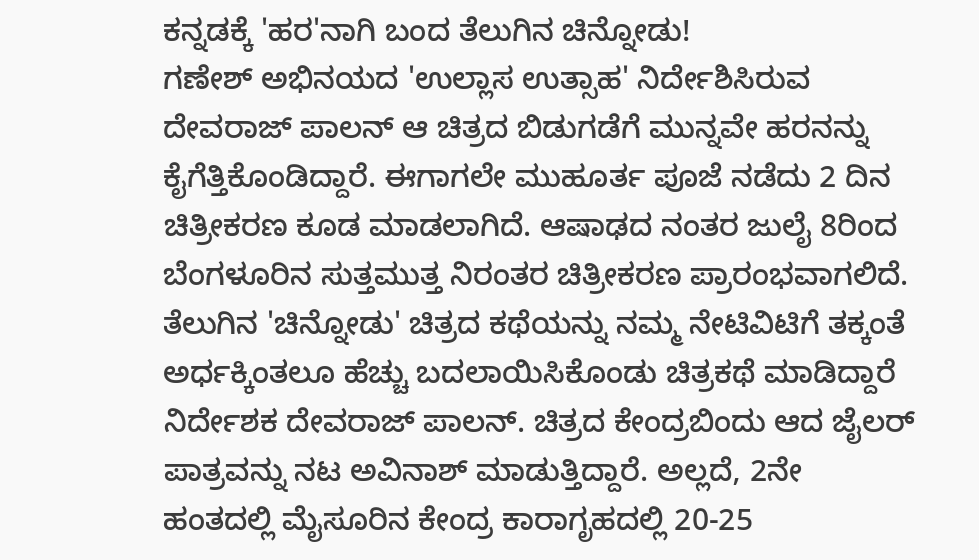ಕನ್ನಡಕ್ಕೆ 'ಹರ'ನಾಗಿ ಬಂದ ತೆಲುಗಿನ ಚಿನ್ನೋಡು!
ಗಣೇಶ್ ಅಭಿನಯದ 'ಉಲ್ಲಾಸ ಉತ್ಸಾಹ' ನಿರ್ದೇಶಿಸಿರುವ ದೇವರಾಜ್ ಪಾಲನ್ ಆ ಚಿತ್ರದ ಬಿಡುಗಡೆಗೆ ಮುನ್ನವೇ ಹರನನ್ನು ಕೈಗೆತ್ತಿಕೊಂಡಿದ್ದಾರೆ. ಈಗಾಗಲೇ ಮುಹೂರ್ತ ಪೂಜೆ ನಡೆದು 2 ದಿನ ಚಿತ್ರೀಕರಣ ಕೂಡ ಮಾಡಲಾಗಿದೆ. ಆಷಾಢದ ನಂತರ ಜುಲೈ 8ರಿಂದ ಬೆಂಗಳೂರಿನ ಸುತ್ತಮುತ್ತ ನಿರಂತರ ಚಿತ್ರೀಕರಣ ಪ್ರಾರಂಭವಾಗಲಿದೆ.
ತೆಲುಗಿನ 'ಚಿನ್ನೋಡು' ಚಿತ್ರದ ಕಥೆಯನ್ನು ನಮ್ಮ ನೇಟಿವಿಟಿಗೆ ತಕ್ಕಂತೆ ಅರ್ಧಕ್ಕಿಂತಲೂ ಹೆಚ್ಚು ಬದಲಾಯಿಸಿಕೊಂಡು ಚಿತ್ರಕಥೆ ಮಾಡಿದ್ದಾರೆ ನಿರ್ದೇಶಕ ದೇವರಾಜ್ ಪಾಲನ್. ಚಿತ್ರದ ಕೇಂದ್ರಬಿಂದು ಆದ ಜೈಲರ್ ಪಾತ್ರವನ್ನು ನಟ ಅವಿನಾಶ್ ಮಾಡುತ್ತಿದ್ದಾರೆ. ಅಲ್ಲದೆ, 2ನೇ ಹಂತದಲ್ಲಿ ಮೈಸೂರಿನ ಕೇಂದ್ರ ಕಾರಾಗೃಹದಲ್ಲಿ 20-25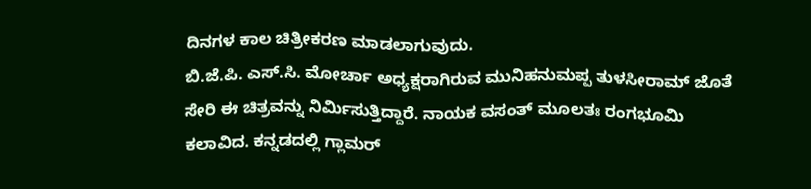ದಿನಗಳ ಕಾಲ ಚಿತ್ರೀಕರಣ ಮಾಡಲಾಗುವುದು.
ಬಿ.ಜೆ.ಪಿ. ಎಸ್.ಸಿ. ಮೋರ್ಚಾ ಅಧ್ಯಕ್ಷರಾಗಿರುವ ಮುನಿಹನುಮಪ್ಪ ತುಳಸೀರಾಮ್ ಜೊತೆ ಸೇರಿ ಈ ಚಿತ್ರವನ್ನು ನಿರ್ಮಿಸುತ್ತಿದ್ದಾರೆ. ನಾಯಕ ವಸಂತ್ ಮೂಲತಃ ರಂಗಭೂಮಿ ಕಲಾವಿದ. ಕನ್ನಡದಲ್ಲಿ ಗ್ಲಾಮರ್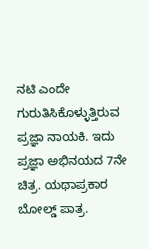ನಟಿ ಎಂದೇ ಗುರುತಿಸಿಕೊಳ್ಳುತ್ತಿರುವ ಪ್ರಜ್ಞಾ ನಾಯಕಿ. ಇದು ಪ್ರಜ್ಞಾ ಅಭಿನಯದ 7ನೇ ಚಿತ್ರ. ಯಥಾಪ್ರಕಾರ ಬೋಲ್ಡ್ ಪಾತ್ರ.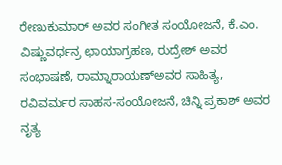ರೇಣುಕುಮಾರ್ ಅವರ ಸಂಗೀತ ಸಂಯೋಜನೆ, ಕೆ.ಎಂ. ವಿಷ್ಣುವರ್ಧನ್ರ ಛಾಯಾಗ್ರಹಣ, ರುದ್ರೇಶ್ ಅವರ ಸಂಭಾಷಣೆ, ರಾಮ್ನಾರಾಯಣ್ಅವರ ಸಾಹಿತ್ಯ, ರವಿವರ್ಮರ ಸಾಹಸ-ಸಂಯೋಜನೆ, ಚಿನ್ನಿ ಪ್ರಕಾಶ್ ಅವರ ನೃತ್ಯ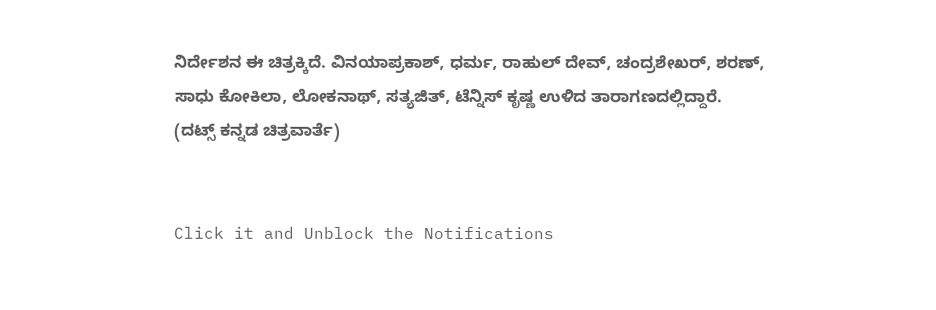ನಿರ್ದೇಶನ ಈ ಚಿತ್ರಕ್ಕಿದೆ. ವಿನಯಾಪ್ರಕಾಶ್, ಧರ್ಮ, ರಾಹುಲ್ ದೇವ್, ಚಂದ್ರಶೇಖರ್, ಶರಣ್, ಸಾಧು ಕೋಕಿಲಾ, ಲೋಕನಾಥ್, ಸತ್ಯಜಿತ್, ಟೆನ್ನಿಸ್ ಕೃಷ್ಣ ಉಳಿದ ತಾರಾಗಣದಲ್ಲಿದ್ದಾರೆ.
(ದಟ್ಸ್ ಕನ್ನಡ ಚಿತ್ರವಾರ್ತೆ)


Click it and Unblock the Notifications